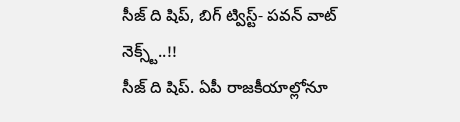సీజ్ ది షిప్, బిగ్ ట్విస్ట్- పవన్ వాట్ నెక్స్ట్..!!
సీజ్ ది షిప్. ఏపీ రాజకీయాల్లోనూ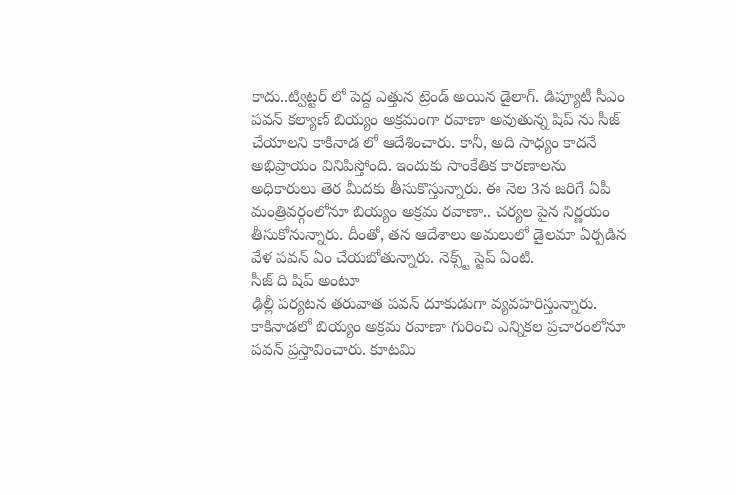కాదు..ట్విట్టర్ లో పెద్ద ఎత్తున ట్రెండ్ అయిన డైలాగ్. డిప్యూటీ సీఎం పవన్ కల్యాణ్ బియ్యం అక్రమంగా రవాణా అవుతున్న షిప్ ను సీజ్ చేయాలని కాకినాడ లో ఆదేశించారు. కానీ, అది సాధ్యం కాదనే అభిప్రాయం వినిపిస్తోంది. ఇందుకు సాంకేతిక కారణాలను అధికారులు తెర మీదకు తీసుకొస్తున్నారు. ఈ నెల 3న జరిగే ఏపీ మంత్రివర్గంలోనూ బియ్యం అక్రమ రవాణా.. చర్యల పైన నిర్ణయం తీసుకోనున్నారు. దీంతో, తన ఆదేశాలు అమలులో డైలమా ఏర్పడిన వేళ పవన్ ఏం చేయబోతున్నారు. నెక్స్ట్ స్టెప్ ఏంటి.
సీజ్ ది షిప్ అంటూ
ఢిల్లీ పర్యటన తరువాత పవన్ దూకుడుగా వ్యవహరిస్తున్నారు. కాకినాడలో బియ్యం అక్రమ రవాణా గురించి ఎన్నికల ప్రచారంలోనూ పవన్ ప్రస్తావించారు. కూటమి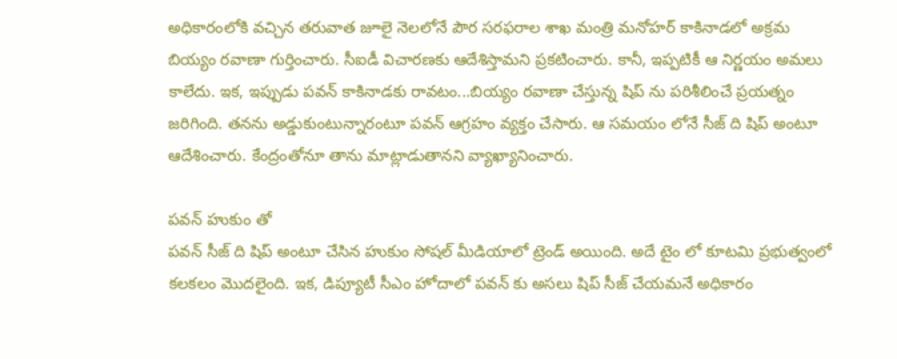అధికారంలోకి వచ్చిన తరువాత జూలై నెలలోనే పౌర సరఫరాల శాఖ మంత్రి మనోహర్ కాకినాడలో అక్రమ బియ్యం రవాణా గుర్తించారు. సీఐడీ విచారణకు ఆదేశిస్తామని ప్రకటించారు. కానీ, ఇప్పటికీ ఆ నిర్ణయం అమలు కాలేదు. ఇక, ఇప్పుడు పవన్ కాకినాడకు రావటం...బియ్యం రవాణా చేస్తున్న షిప్ ను పరిశీలించే ప్రయత్నం జరిగింది. తనను అడ్డుకుంటున్నారంటూ పవన్ ఆగ్రహం వ్యక్తం చేసారు. ఆ సమయం లోనే సీజ్ ది షిప్ అంటూ ఆదేశించారు. కేంద్రంతోనూ తాను మాట్లాడుతానని వ్యాఖ్యానించారు.

పవన్ హుకుం తో
పవన్ సీజ్ ది షిప్ అంటూ చేసిన హుకుం సోషల్ మీడియాలో ట్రెండ్ అయింది. అదే టైం లో కూటమి ప్రభుత్వంలో కలకలం మొదలైంది. ఇక, డిప్యూటీ సీఎం హోదాలో పవన్ కు అసలు షిప్ సీజ్ చేయమనే అధికారం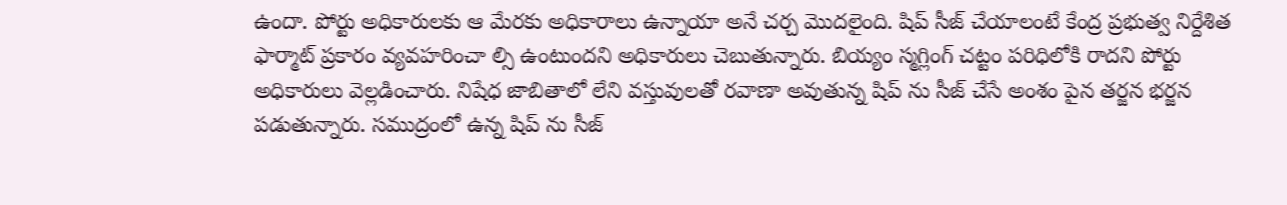ఉందా. పోర్టు అధికారులకు ఆ మేరకు అధికారాలు ఉన్నాయా అనే చర్చ మొదలైంది. షిప్ సీజ్ చేయాలంటే కేంద్ర ప్రభుత్వ నిర్దేశిత ఫార్మాట్ ప్రకారం వ్యవహరించా ల్సి ఉంటుందని అధికారులు చెబుతున్నారు. బియ్యం స్మగ్లింగ్ చట్టం పరిధిలోకి రాదని పోర్టు అధికారులు వెల్లడించారు. నిషేధ జాబితాలో లేని వస్తువులతో రవాణా అవుతున్న షిప్ ను సీజ్ చేసే అంశం పైన తర్జన భర్జన పడుతున్నారు. సముద్రంలో ఉన్న షిప్ ను సీజ్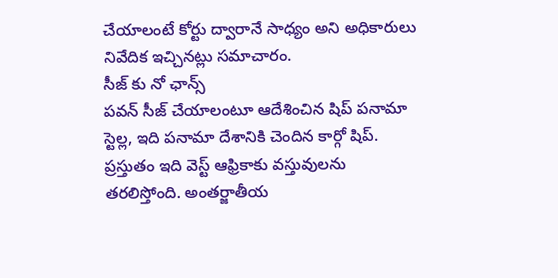చేయాలంటే కోర్టు ద్వారానే సాధ్యం అని అధికారులు నివేదిక ఇచ్చినట్లు సమాచారం.
సీజ్ కు నో ఛాన్స్
పవన్ సీజ్ చేయాలంటూ ఆదేశించిన షిప్ పనామా స్టెల్ల, ఇది పనామా దేశానికి చెందిన కార్గో షిప్. ప్రస్తుతం ఇది వెస్ట్ ఆఫ్రికాకు వస్తువులను తరలిస్తోంది. అంతర్జాతీయ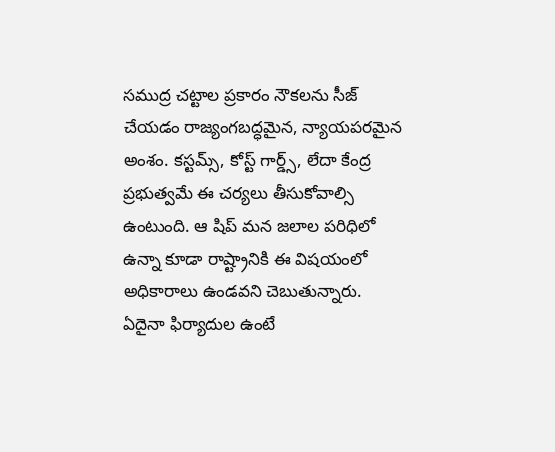సముద్ర చట్టాల ప్రకారం నౌకలను సీజ్ చేయడం రాజ్యంగబద్ధమైన, న్యాయపరమైన అంశం. కస్టమ్స్, కోస్ట్ గార్డ్స్, లేదా కేంద్ర ప్రభుత్వమే ఈ చర్యలు తీసుకోవాల్సి ఉంటుంది. ఆ షిప్ మన జలాల పరిధిలో ఉన్నా కూడా రాష్ట్రానికి ఈ విషయంలో అధికారాలు ఉండవని చెబుతున్నారు. ఏదైనా ఫిర్యాదుల ఉంటే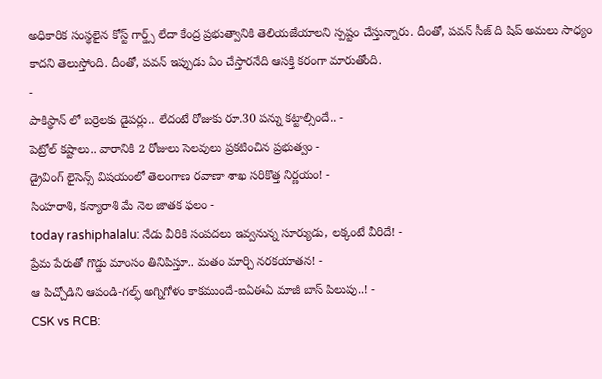అధికారిక సంస్థలైన కోస్ట్ గార్డ్స్ లేదా కేంద్ర ప్రభుత్వానికి తెలియజేయాలని స్పష్టం చేస్తున్నారు. దీంతో, పవన్ సీజ్ ది షిప్ అమలు సాధ్యం కాదని తెలుస్తోంది. దీంతో, పవన్ ఇప్పుడు ఏం చేస్తారనేది ఆసక్తి కరంగా మారుతోంది.
-
పాకిస్థాన్ లో బర్రెలకు డైపర్లు.. లేదంటే రోజుకు రూ.30 పన్ను కట్టాల్సిందే.. -
పెట్రోల్ కష్టాలు.. వారానికి 2 రోజులు సెలవులు ప్రకటించిన ప్రభుత్వం -
డ్రైవింగ్ లైసెన్స్ విషయంలో తెలంగాణ రవాణా శాఖ సరికొత్త నిర్ణయం! -
సింహరాశి, కన్యారాశి మే నెల జాతక ఫలం -
today rashiphalalu: నేడు వీరికి సంపదలు ఇవ్వనున్న సూర్యుడు, లక్కంటే వీరిదే! -
ప్రేమ పేరుతో గొడ్డు మాంసం తినిపిస్తూ.. మతం మార్చి నరకయాతన! -
ఆ పిచ్చోడిని ఆపండి-గల్ఫ్ అగ్నిగోళం కాకముందే-ఐఏఈఏ మాజీ బాస్ పిలుపు..! -
CSK vs RCB: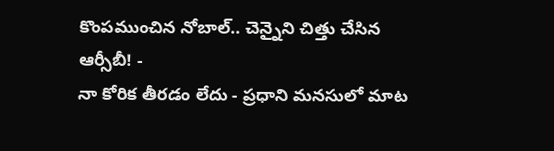కొంపముంచిన నోబాల్.. చెన్నైని చిత్తు చేసిన ఆర్సీబీ! -
నా కోరిక తీరడం లేదు - ప్రధాని మనసులో మాట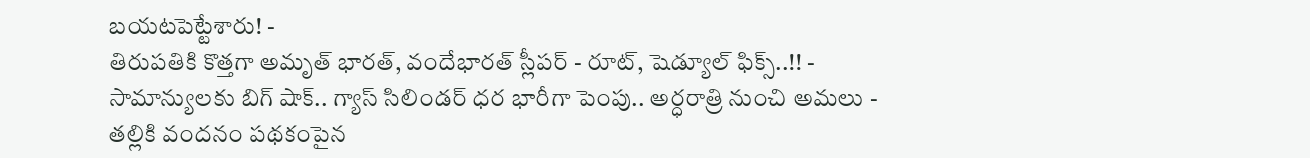బయటపెట్టేశారు! -
తిరుపతికి కొత్తగా అమృత్ భారత్, వందేభారత్ స్లీపర్ - రూట్, షెడ్యూల్ ఫిక్స్..!! -
సామాన్యులకు బిగ్ షాక్.. గ్యాస్ సిలిండర్ ధర భారీగా పెంపు.. అర్ధరాత్రి నుంచి అమలు -
తల్లికి వందనం పథకంపైన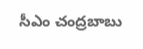సీఎం చంద్రబాబు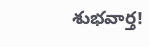శుభవార్త!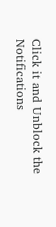Click it and Unblock the Notifications